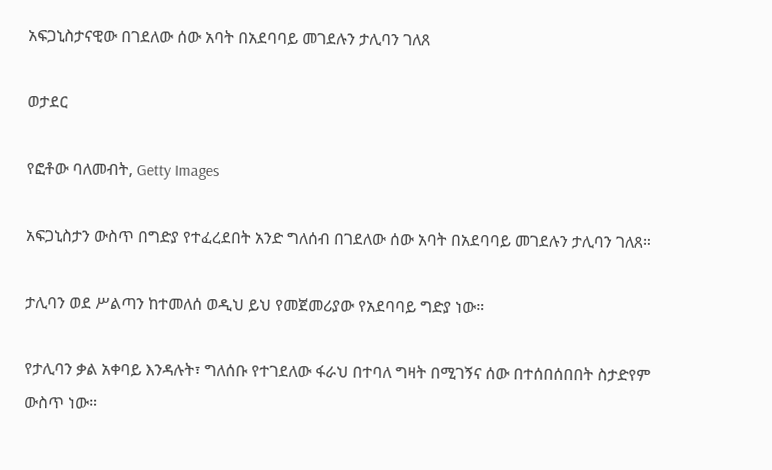አፍጋኒስታናዊው በገደለው ሰው አባት በአደባባይ መገደሉን ታሊባን ገለጸ

ወታደር

የፎቶው ባለመብት, Getty Images

አፍጋኒስታን ውስጥ በግድያ የተፈረደበት አንድ ግለሰብ በገደለው ሰው አባት በአደባባይ መገደሉን ታሊባን ገለጸ።

ታሊባን ወደ ሥልጣን ከተመለሰ ወዲህ ይህ የመጀመሪያው የአደባባይ ግድያ ነው።

የታሊባን ቃል አቀባይ እንዳሉት፣ ግለሰቡ የተገደለው ፋራህ በተባለ ግዛት በሚገኝና ሰው በተሰበሰበበት ስታድየም ውስጥ ነው።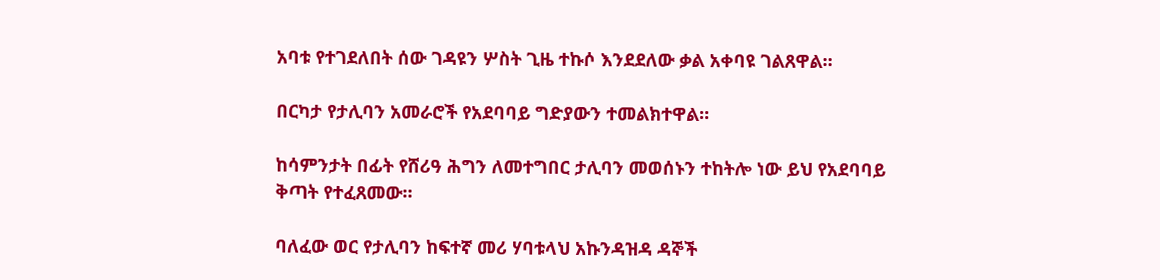አባቱ የተገደለበት ሰው ገዳዩን ሦስት ጊዜ ተኩሶ እንደደለው ቃል አቀባዩ ገልጸዋል።

በርካታ የታሊባን አመራሮች የአደባባይ ግድያውን ተመልክተዋል።

ከሳምንታት በፊት የሸሪዓ ሕግን ለመተግበር ታሊባን መወሰኑን ተከትሎ ነው ይህ የአደባባይ ቅጣት የተፈጸመው።

ባለፈው ወር የታሊባን ከፍተኛ መሪ ሃባቱላህ አኩንዳዝዳ ዳኞች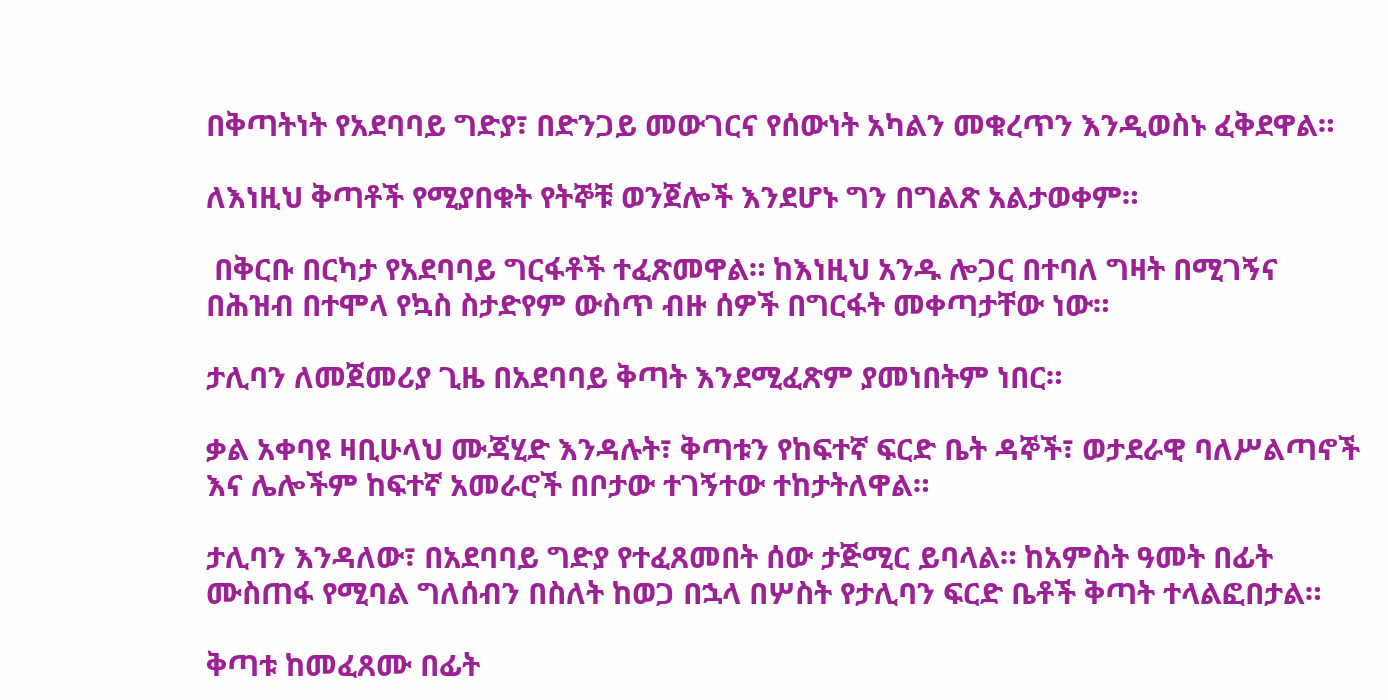በቅጣትነት የአደባባይ ግድያ፣ በድንጋይ መውገርና የሰውነት አካልን መቁረጥን እንዲወስኑ ፈቅደዋል።

ለእነዚህ ቅጣቶች የሚያበቁት የትኞቹ ወንጀሎች እንደሆኑ ግን በግልጽ አልታወቀም።

 በቅርቡ በርካታ የአደባባይ ግርፋቶች ተፈጽመዋል። ከእነዚህ አንዱ ሎጋር በተባለ ግዛት በሚገኝና በሕዝብ በተሞላ የኳስ ስታድየም ውስጥ ብዙ ሰዎች በግርፋት መቀጣታቸው ነው።

ታሊባን ለመጀመሪያ ጊዜ በአደባባይ ቅጣት እንደሚፈጽም ያመነበትም ነበር።

ቃል አቀባዩ ዛቢሁላህ ሙጃሂድ እንዳሉት፣ ቅጣቱን የከፍተኛ ፍርድ ቤት ዳኞች፣ ወታደራዊ ባለሥልጣኖች እና ሌሎችም ከፍተኛ አመራሮች በቦታው ተገኝተው ተከታትለዋል።

ታሊባን እንዳለው፣ በአደባባይ ግድያ የተፈጸመበት ሰው ታጅሚር ይባላል። ከአምስት ዓመት በፊት ሙስጠፋ የሚባል ግለሰብን በስለት ከወጋ በኋላ በሦስት የታሊባን ፍርድ ቤቶች ቅጣት ተላልፎበታል።

ቅጣቱ ከመፈጸሙ በፊት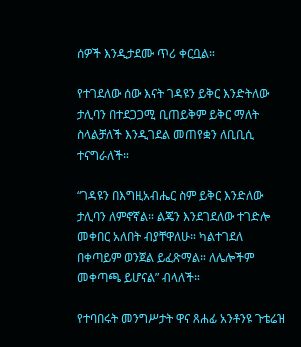ሰዎች እንዲታደሙ ጥሪ ቀርቧል።

የተገደለው ሰው እናት ገዳዩን ይቅር እንድትለው ታሊባን በተደጋጋሚ ቢጠይቅም ይቅር ማለት ስላልቻለች እንዲገደል መጠየቋን ለቢቢሲ ተናግራለች።

“ገዳዩን በእግዚአብሔር ስም ይቅር እንድለው ታሊባን ለምኖኛል። ልጄን እንደገደለው ተገድሎ መቀበር አለበት ብያቸዋለሁ። ካልተገደለ በቀጣይም ወንጀል ይፈጽማል። ለሌሎችም መቀጣጫ ይሆናል” ብላለች።

የተባበሩት መንግሥታት ዋና ጸሐፊ አንቶንዩ ጉቴሬዝ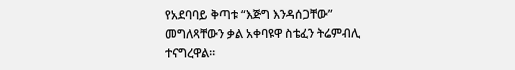የአደባባይ ቅጣቱ “እጅግ እንዳሰጋቸው” መግለጻቸውን ቃል አቀባዩዋ ስቴፈን ትሬምብሊ ተናግረዋል።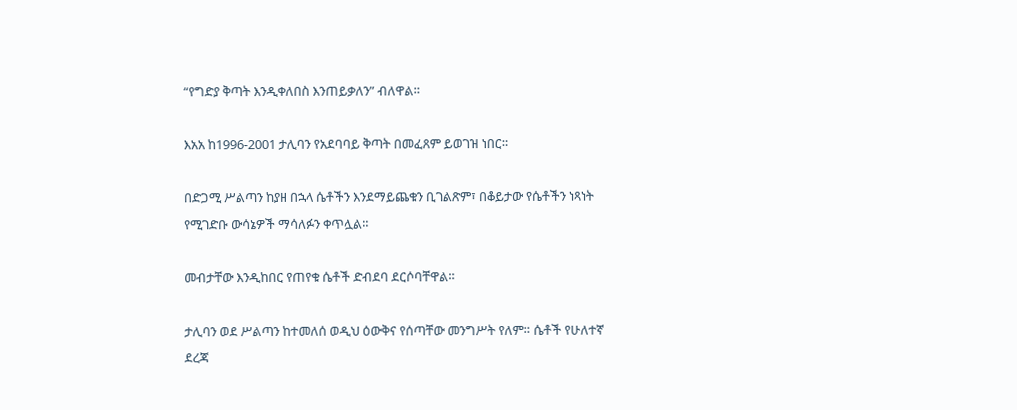“የግድያ ቅጣት እንዲቀለበስ እንጠይቃለን” ብለዋል።

እአአ ከ1996-2001 ታሊባን የአደባባይ ቅጣት በመፈጸም ይወገዝ ነበር።

በድጋሚ ሥልጣን ከያዘ በኋላ ሴቶችን እንደማይጨቁን ቢገልጽም፣ በቆይታው የሴቶችን ነጻነት የሚገድቡ ውሳኔዎች ማሳለፉን ቀጥሏል።

መብታቸው እንዲከበር የጠየቁ ሴቶች ድብደባ ደርሶባቸዋል።

ታሊባን ወደ ሥልጣን ከተመለሰ ወዲህ ዕውቅና የሰጣቸው መንግሥት የለም። ሴቶች የሁለተኛ ደረጃ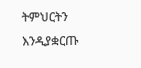ትምህርትን እንዲያቋርጡ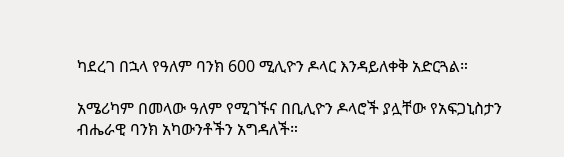ካደረገ በኋላ የዓለም ባንክ 600 ሚሊዮን ዶላር እንዳይለቀቅ አድርጓል።

አሜሪካም በመላው ዓለም የሚገኙና በቢሊዮን ዶላሮች ያሏቸው የአፍጋኒስታን ብሔራዊ ባንክ አካውንቶችን አግዳለች።